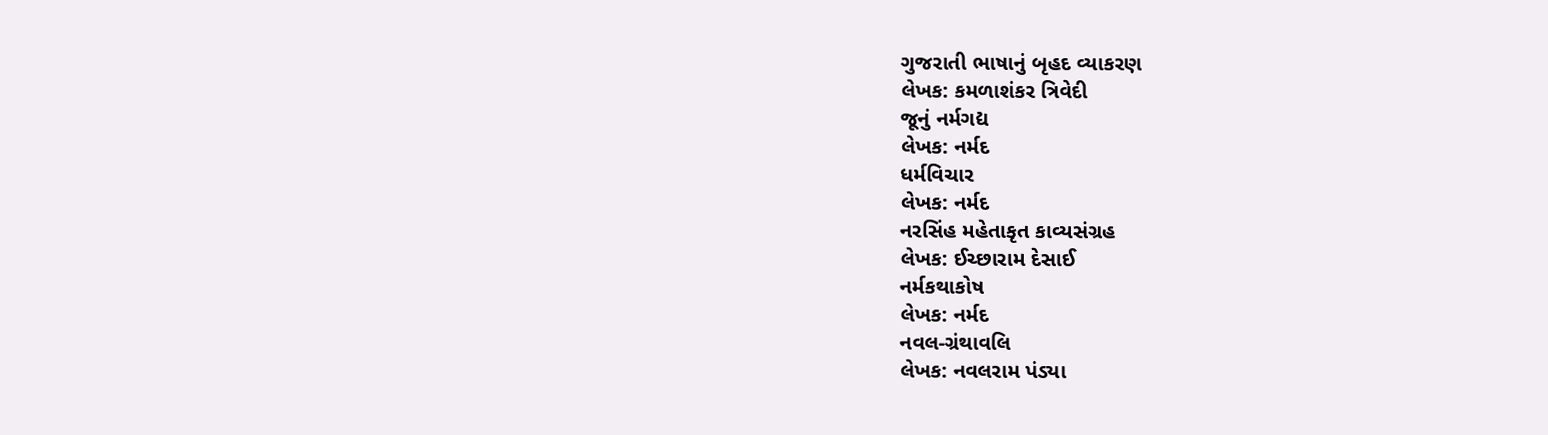ગુજરાતી ભાષાનું બૃહદ વ્યાકરણ
લેખક: કમળાશંકર ત્રિવેદી
જૂનું નર્મગદ્ય
લેખક: નર્મદ
ધર્મવિચાર
લેખક: નર્મદ
નરસિંહ મહેતાકૃત કાવ્યસંગ્રહ
લેખક: ઈચ્છારામ દેસાઈ
નર્મકથાકોષ
લેખક: નર્મદ
નવલ-ગ્રંથાવલિ
લેખક: નવલરામ પંડ્યા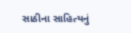સાઠીના સાહિત્યનું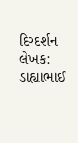દિગ્દર્શન
લેખક: ડાહ્યાભાઈ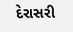દેરાસરી